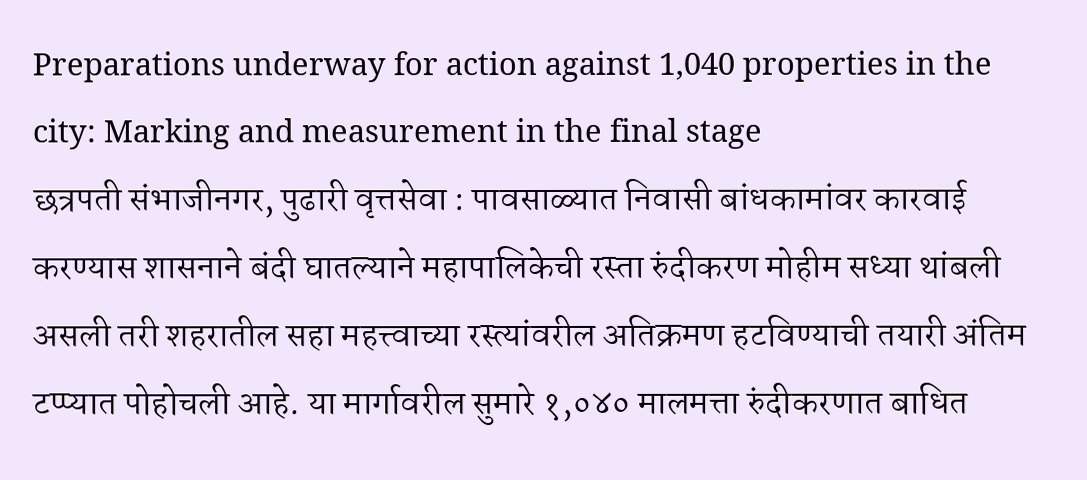Preparations underway for action against 1,040 properties in the city: Marking and measurement in the final stage
छत्रपती संभाजीनगर, पुढारी वृत्तसेवा : पावसाळ्यात निवासी बांधकामांवर कारवाई करण्यास शासनाने बंदी घातल्याने महापालिकेची रस्ता रुंदीकरण मोहीम सध्या थांबली असली तरी शहरातील सहा महत्त्वाच्या रस्त्यांवरील अतिक्रमण हटविण्याची तयारी अंतिम टप्प्यात पोहोचली आहे. या मार्गावरील सुमारे १,०४० मालमत्ता रुंदीकरणात बाधित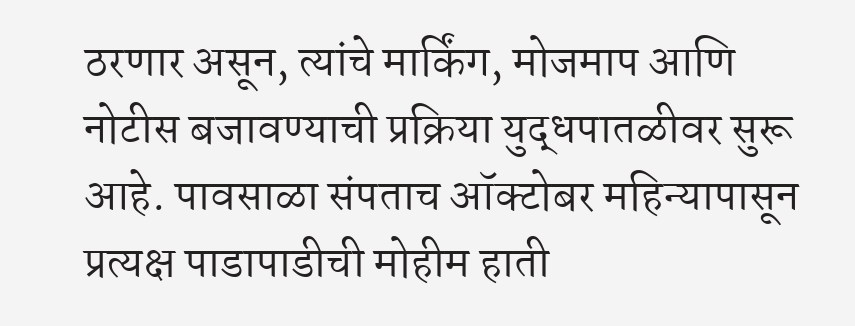ठरणार असून, त्यांचे मार्किंग, मोजमाप आणि नोटीस बजावण्याची प्रक्रिया युद्धपातळीवर सुरू आहे. पावसाळा संपताच ऑक्टोबर महिन्यापासून प्रत्यक्ष पाडापाडीची मोहीम हाती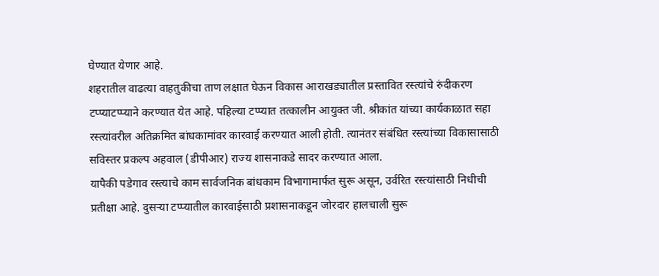घेण्यात येणार आहे.
शहरातील वाढत्या वाहतुकीचा ताण लक्षात घेऊन विकास आराखड्यातील प्रस्तावित रस्त्यांचे रुंदीकरण टप्प्याटप्प्याने करण्यात येत आहे. पहिल्या टप्प्यात तत्कालीन आयुक्त जी. श्रीकांत यांच्या कार्यकाळात सहा रस्त्यांवरील अतिक्रमित बांधकामांवर कारवाई करण्यात आली होती. त्यानंतर संबंधित रस्त्यांच्या विकासासाठी सविस्तर प्रकल्प अहवाल (डीपीआर) राज्य शासनाकडे सादर करण्यात आला.
यापैकी पडेगाव रस्त्याचे काम सार्वजनिक बांधकाम विभागामार्फत सुरू असून, उर्वरित रस्त्यांसाठी निधीची प्रतीक्षा आहे. दुसऱ्या टप्प्यातील कारवाईसाठी प्रशासनाकडून जोरदार हालचाली सुरू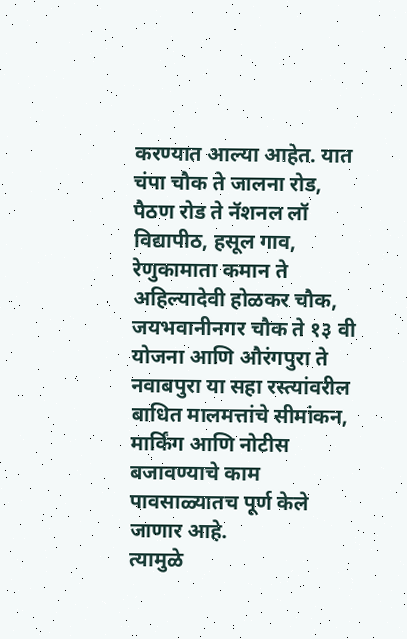करण्यात आल्या आहेत. यात चंपा चौक ते जालना रोड, पैठण रोड ते नॅशनल लॉ विद्यापीठ, हसूल गाव, रेणुकामाता कमान ते अहिल्यादेवी होळकर चौक, जयभवानीनगर चौक ते १३ वी योजना आणि औरंगपुरा ते नवाबपुरा या सहा रस्त्यांवरील बाधित मालमत्तांचे सीमांकन, मार्किंग आणि नोटीस बजावण्याचे काम पावसाळ्यातच पूर्ण केले जाणार आहे.
त्यामुळे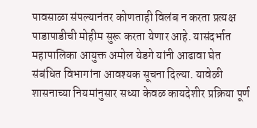पावसाळा संपल्यानंतर कोणताही विलंब न करता प्रत्यक्ष पाडापाडीची मोहीम सुरू करता येणार आहे. यासंदर्भात महापालिका आयुक्त अमोल येडगे यांनी आढावा घेत संबंधित विभागांना आवश्यक सूचना दिल्या. यावेळी शासनाच्या नियमांनुसार सध्या केवळ कायदेशीर प्रक्रिया पूर्ण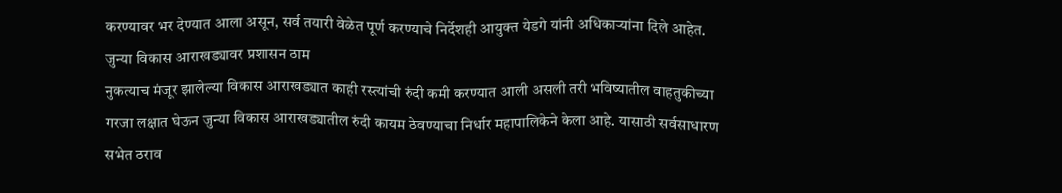करण्यावर भर देण्यात आला असून, सर्व तयारी वेळेत पूर्ण करण्याचे निर्देशही आयुक्त येडगे यांनी अधिकाऱ्यांना दिले आहेत.
जुन्या विकास आराखड्यावर प्रशासन ठाम
नुकत्याच मंजूर झालेल्या विकास आराखड्यात काही रस्त्यांची रुंदी कमी करण्यात आली असली तरी भविष्यातील वाहतुकीच्या गरजा लक्षात घेऊन जुन्या विकास आराखड्यातील रुंदी कायम ठेवण्याचा निर्धार महापालिकेने केला आहे. यासाठी सर्वसाधारण सभेत ठराव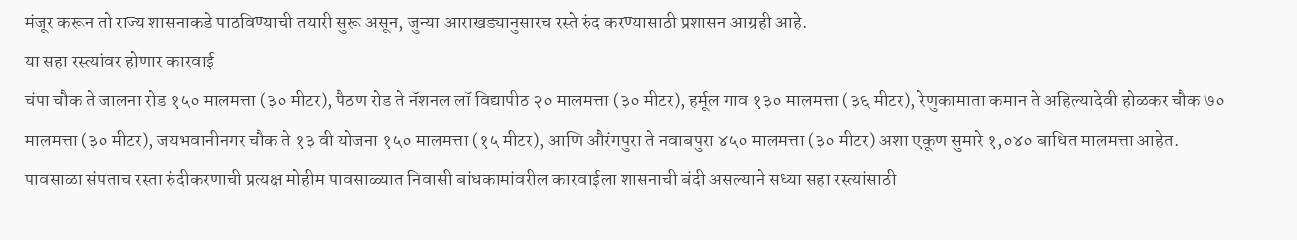मंजूर करून तो राज्य शासनाकडे पाठविण्याची तयारी सुरू असून, जुन्या आराखड्यानुसारच रस्ते रुंद करण्यासाठी प्रशासन आग्रही आहे.
या सहा रस्त्यांवर होणार कारवाई
चंपा चौक ते जालना रोड १५० मालमत्ता (३० मीटर), पैठण रोड ते नॅशनल लॉ विद्यापीठ २० मालमत्ता (३० मीटर), हर्मूल गाव १३० मालमत्ता (३६ मीटर), रेणुकामाता कमान ते अहिल्यादेवी होळकर चौक ७० मालमत्ता (३० मीटर), जयभवानीनगर चौक ते १३ वी योजना १५० मालमत्ता (१५ मीटर), आणि औरंगपुरा ते नवाबपुरा ४५० मालमत्ता (३० मीटर) अशा एकूण सुमारे १,०४० बाधित मालमत्ता आहेत.
पावसाळा संपताच रस्ता रुंदीकरणाची प्रत्यक्ष मोहीम पावसाळ्यात निवासी बांधकामांवरील कारवाईला शासनाची बंदी असल्याने सध्या सहा रस्त्यांसाठी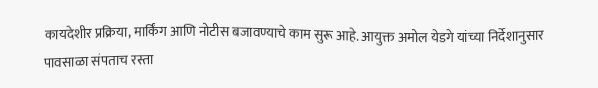कायदेशीर प्रक्रिया, मार्किंग आणि नोटीस बजावण्याचे काम सुरू आहे. आयुक्त अमोल येडगे यांच्या निर्देशानुसार पावसाळा संपताच रस्ता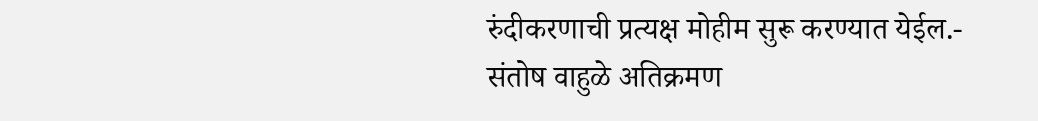रुंदीकरणाची प्रत्यक्ष मोहीम सुरू करण्यात येईल.- संतोष वाहुळे अतिक्रमण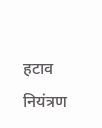हटाव नियंत्रण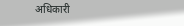अधिकारी